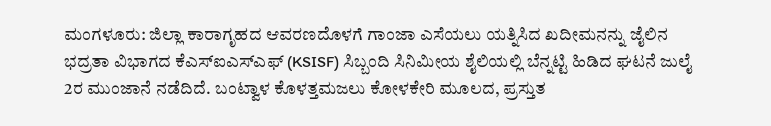ಮಂಗಳೂರು: ಜಿಲ್ಲಾ ಕಾರಾಗೃಹದ ಆವರಣದೊಳಗೆ ಗಾಂಜಾ ಎಸೆಯಲು ಯತ್ನಿಸಿದ ಖದೀಮನನ್ನು ಜೈಲಿನ ಭದ್ರತಾ ವಿಭಾಗದ ಕೆಎಸ್ಐಎಸ್ಎಫ್ (KSISF) ಸಿಬ್ಬಂದಿ ಸಿನಿಮೀಯ ಶೈಲಿಯಲ್ಲಿ ಬೆನ್ನಟ್ಟಿ ಹಿಡಿದ ಘಟನೆ ಜುಲೈ 2ರ ಮುಂಜಾನೆ ನಡೆದಿದೆ. ಬಂಟ್ವಾಳ ಕೊಳತ್ತಮಜಲು ಕೋಳಕೇರಿ ಮೂಲದ, ಪ್ರಸ್ತುತ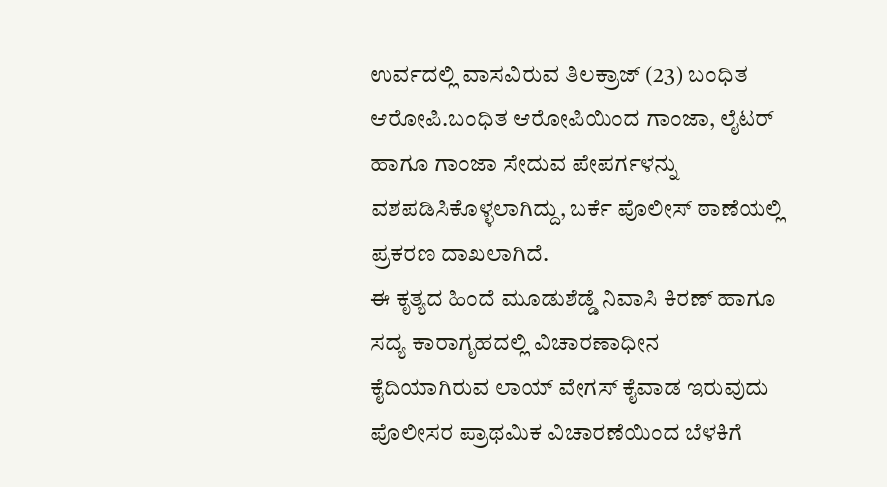ಉರ್ವದಲ್ಲಿ ವಾಸವಿರುವ ತಿಲಕ್ರಾಜ್ (23) ಬಂಧಿತ ಆರೋಪಿ.ಬಂಧಿತ ಆರೋಪಿಯಿಂದ ಗಾಂಜಾ, ಲೈಟರ್ ಹಾಗೂ ಗಾಂಜಾ ಸೇದುವ ಪೇಪರ್ಗಳನ್ನು ವಶಪಡಿಸಿಕೊಳ್ಳಲಾಗಿದ್ದು, ಬರ್ಕೆ ಪೊಲೀಸ್ ಠಾಣೆಯಲ್ಲಿ ಪ್ರಕರಣ ದಾಖಲಾಗಿದೆ.
ಈ ಕೃತ್ಯದ ಹಿಂದೆ ಮೂಡುಶೆಡ್ಡೆ ನಿವಾಸಿ ಕಿರಣ್ ಹಾಗೂ ಸದ್ಯ ಕಾರಾಗೃಹದಲ್ಲಿ ವಿಚಾರಣಾಧೀನ ಕೈದಿಯಾಗಿರುವ ಲಾಯ್ ವೇಗಸ್ ಕೈವಾಡ ಇರುವುದು ಪೊಲೀಸರ ಪ್ರಾಥಮಿಕ ವಿಚಾರಣೆಯಿಂದ ಬೆಳಕಿಗೆ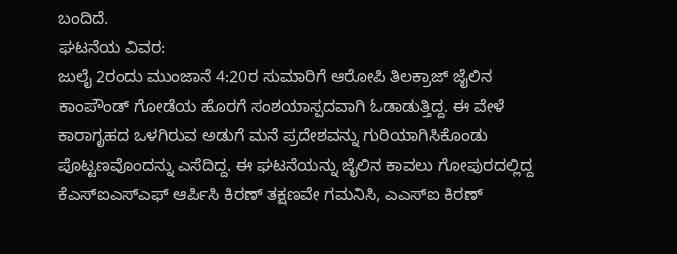ಬಂದಿದೆ.
ಘಟನೆಯ ವಿವರ:
ಜುಲೈ 2ರಂದು ಮುಂಜಾನೆ 4:20ರ ಸುಮಾರಿಗೆ ಆರೋಪಿ ತಿಲಕ್ರಾಜ್ ಜೈಲಿನ ಕಾಂಪೌಂಡ್ ಗೋಡೆಯ ಹೊರಗೆ ಸಂಶಯಾಸ್ಪದವಾಗಿ ಓಡಾಡುತ್ತಿದ್ದ. ಈ ವೇಳೆ ಕಾರಾಗೃಹದ ಒಳಗಿರುವ ಅಡುಗೆ ಮನೆ ಪ್ರದೇಶವನ್ನು ಗುರಿಯಾಗಿಸಿಕೊಂಡು ಪೊಟ್ಟಣವೊಂದನ್ನು ಎಸೆದಿದ್ದ. ಈ ಘಟನೆಯನ್ನು ಜೈಲಿನ ಕಾವಲು ಗೋಪುರದಲ್ಲಿದ್ದ ಕೆಎಸ್ಐಎಸ್ಎಫ್ ಆರ್ಪಿಸಿ ಕಿರಣ್ ತಕ್ಷಣವೇ ಗಮನಿಸಿ, ಎಎಸ್ಐ ಕಿರಣ್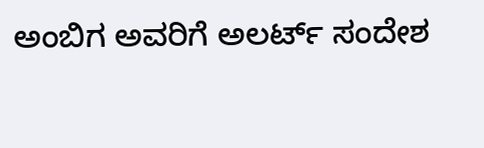ಅಂಬಿಗ ಅವರಿಗೆ ಅಲರ್ಟ್ ಸಂದೇಶ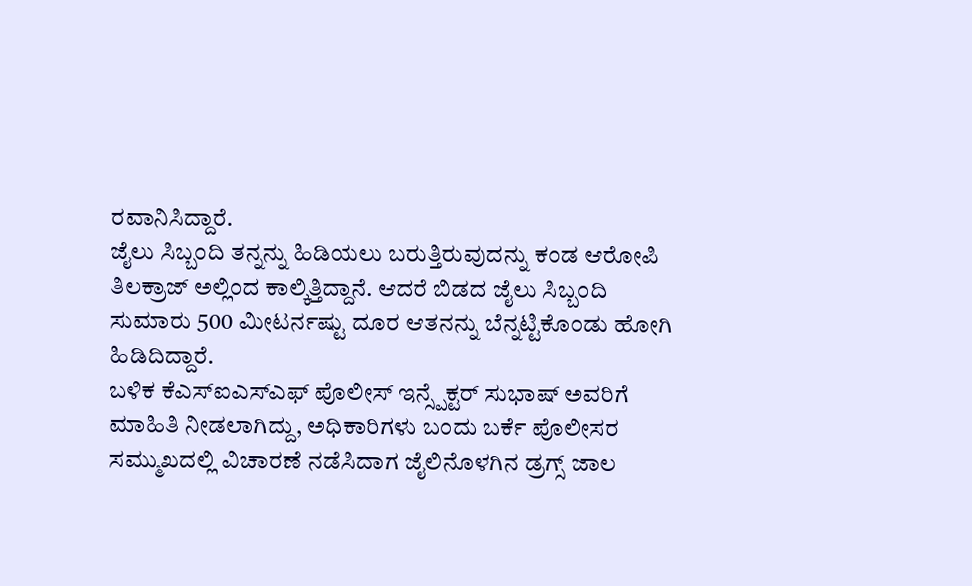ರವಾನಿಸಿದ್ದಾರೆ.
ಜೈಲು ಸಿಬ್ಬಂದಿ ತನ್ನನ್ನು ಹಿಡಿಯಲು ಬರುತ್ತಿರುವುದನ್ನು ಕಂಡ ಆರೋಪಿ ತಿಲಕ್ರಾಜ್ ಅಲ್ಲಿಂದ ಕಾಲ್ಕಿತ್ತಿದ್ದಾನೆ. ಆದರೆ ಬಿಡದ ಜೈಲು ಸಿಬ್ಬಂದಿ ಸುಮಾರು 500 ಮೀಟರ್ನಷ್ಟು ದೂರ ಆತನನ್ನು ಬೆನ್ನಟ್ಟಿಕೊಂಡು ಹೋಗಿ ಹಿಡಿದಿದ್ದಾರೆ.
ಬಳಿಕ ಕೆಎಸ್ಐಎಸ್ಎಫ್ ಪೊಲೀಸ್ ಇನ್ಸ್ಪೆಕ್ಟರ್ ಸುಭಾಷ್ ಅವರಿಗೆ ಮಾಹಿತಿ ನೀಡಲಾಗಿದ್ದು, ಅಧಿಕಾರಿಗಳು ಬಂದು ಬರ್ಕೆ ಪೊಲೀಸರ ಸಮ್ಮುಖದಲ್ಲಿ ವಿಚಾರಣೆ ನಡೆಸಿದಾಗ ಜೈಲಿನೊಳಗಿನ ಡ್ರಗ್ಸ್ ಜಾಲ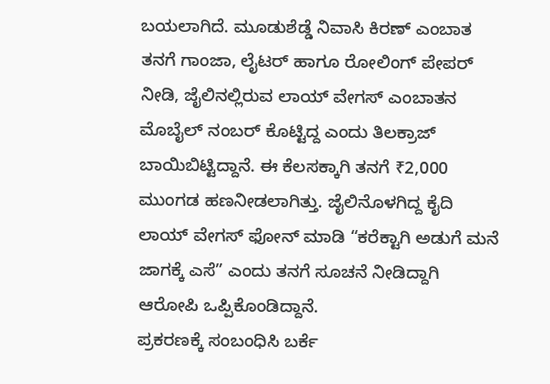ಬಯಲಾಗಿದೆ. ಮೂಡುಶೆಡ್ಡೆ ನಿವಾಸಿ ಕಿರಣ್ ಎಂಬಾತ ತನಗೆ ಗಾಂಜಾ, ಲೈಟರ್ ಹಾಗೂ ರೋಲಿಂಗ್ ಪೇಪರ್ ನೀಡಿ, ಜೈಲಿನಲ್ಲಿರುವ ಲಾಯ್ ವೇಗಸ್ ಎಂಬಾತನ ಮೊಬೈಲ್ ನಂಬರ್ ಕೊಟ್ಟಿದ್ದ ಎಂದು ತಿಲಕ್ರಾಜ್ ಬಾಯಿಬಿಟ್ಟಿದ್ದಾನೆ. ಈ ಕೆಲಸಕ್ಕಾಗಿ ತನಗೆ ₹2,000 ಮುಂಗಡ ಹಣನೀಡಲಾಗಿತ್ತು. ಜೈಲಿನೊಳಗಿದ್ದ ಕೈದಿ ಲಾಯ್ ವೇಗಸ್ ಫೋನ್ ಮಾಡಿ “ಕರೆಕ್ಟಾಗಿ ಅಡುಗೆ ಮನೆ ಜಾಗಕ್ಕೆ ಎಸೆ” ಎಂದು ತನಗೆ ಸೂಚನೆ ನೀಡಿದ್ದಾಗಿ ಆರೋಪಿ ಒಪ್ಪಿಕೊಂಡಿದ್ದಾನೆ.
ಪ್ರಕರಣಕ್ಕೆ ಸಂಬಂಧಿಸಿ ಬರ್ಕೆ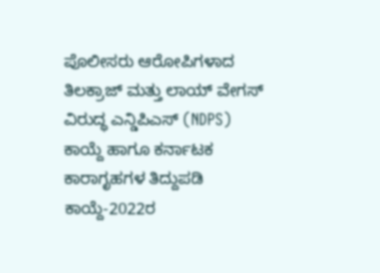ಪೊಲೀಸರು ಆರೋಪಿಗಳಾದ ತಿಲಕ್ರಾಜ್ ಮತ್ತು ಲಾಯ್ ವೇಗಸ್ ವಿರುದ್ಧ ಎನ್ಡಿಪಿಎಸ್ (NDPS) ಕಾಯ್ದೆ ಹಾಗೂ ಕರ್ನಾಟಕ ಕಾರಾಗೃಹಗಳ ತಿದ್ದುಪಡಿ ಕಾಯ್ದೆ-2022ರ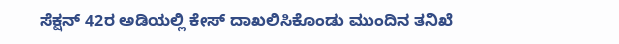ಸೆಕ್ಷನ್ 42ರ ಅಡಿಯಲ್ಲಿ ಕೇಸ್ ದಾಖಲಿಸಿಕೊಂಡು ಮುಂದಿನ ತನಿಖೆ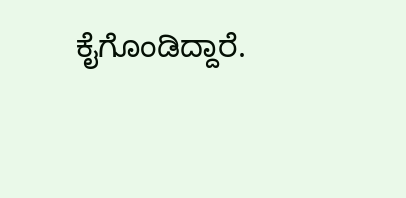ಕೈಗೊಂಡಿದ್ದಾರೆ.